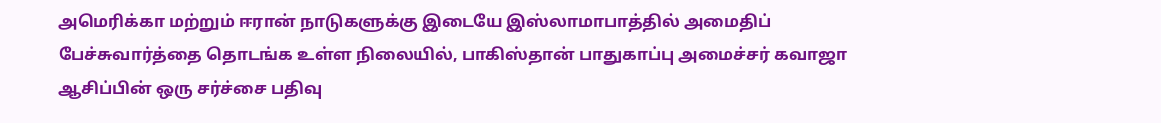அமெரிக்கா மற்றும் ஈரான் நாடுகளுக்கு இடையே இஸ்லாமாபாத்தில் அமைதிப் பேச்சுவார்த்தை தொடங்க உள்ள நிலையில், பாகிஸ்தான் பாதுகாப்பு அமைச்சர் கவாஜா ஆசிப்பின் ஒரு சர்ச்சை பதிவு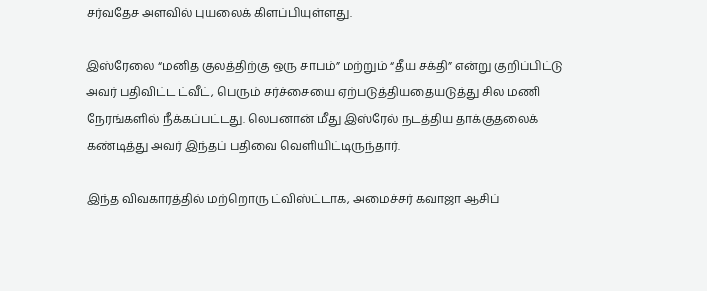சர்வதேச அளவில் புயலைக் கிளப்பியுள்ளது.

இஸ்ரேலை “மனித குலத்திற்கு ஒரு சாபம்” மற்றும் “தீய சக்தி” என்று குறிப்பிட்டு அவர் பதிவிட்ட ட்வீட், பெரும் சர்ச்சையை ஏற்படுத்தியதையடுத்து சில மணி நேரங்களில் நீக்கப்பட்டது. லெபனான் மீது இஸ்ரேல் நடத்திய தாக்குதலைக் கண்டித்து அவர் இந்தப் பதிவை வெளியிட்டிருந்தார்.

இந்த விவகாரத்தில் மற்றொரு ட்விஸ்ட்டாக, அமைச்சர் கவாஜா ஆசிப்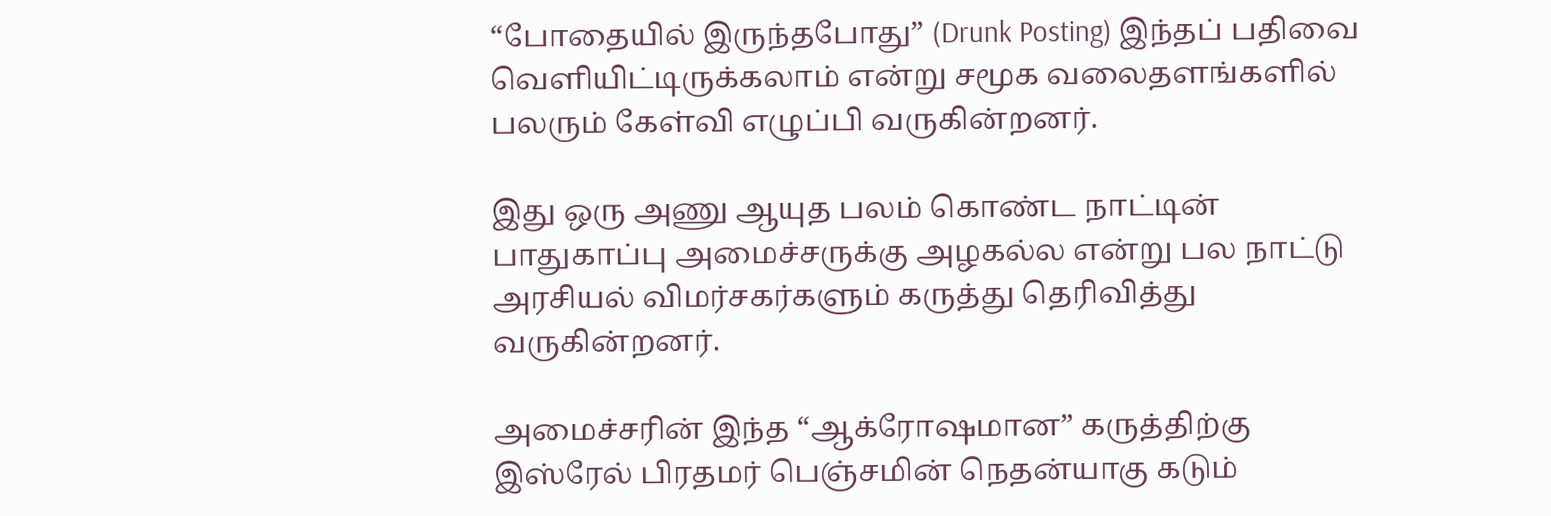“போதையில் இருந்தபோது” (Drunk Posting) இந்தப் பதிவை வெளியிட்டிருக்கலாம் என்று சமூக வலைதளங்களில் பலரும் கேள்வி எழுப்பி வருகின்றனர்.

இது ஒரு அணு ஆயுத பலம் கொண்ட நாட்டின் பாதுகாப்பு அமைச்சருக்கு அழகல்ல என்று பல நாட்டு அரசியல் விமர்சகர்களும் கருத்து தெரிவித்து வருகின்றனர்.

அமைச்சரின் இந்த “ஆக்ரோஷமான” கருத்திற்கு இஸ்ரேல் பிரதமர் பெஞ்சமின் நெதன்யாகு கடும்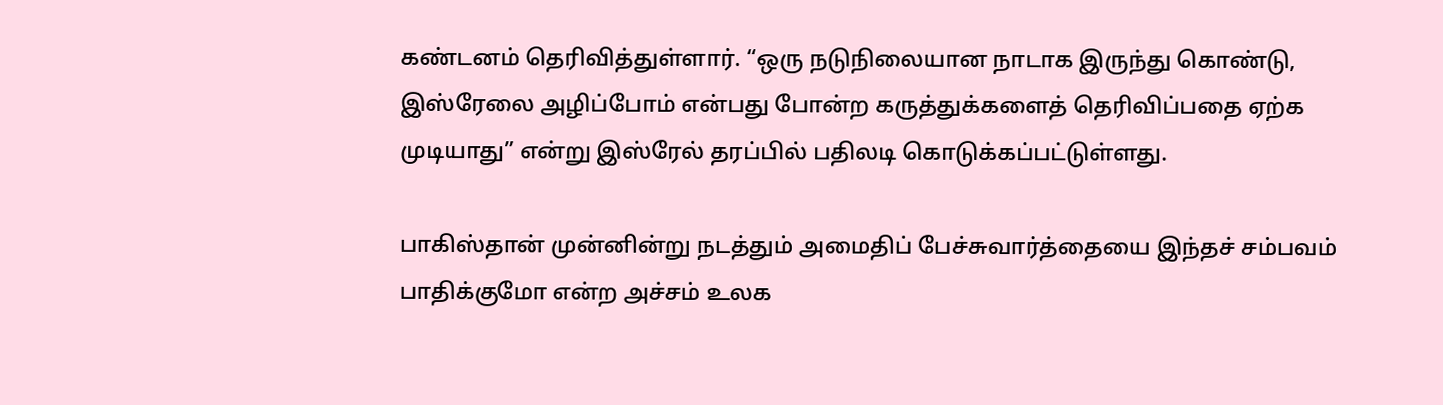கண்டனம் தெரிவித்துள்ளார். “ஒரு நடுநிலையான நாடாக இருந்து கொண்டு, இஸ்ரேலை அழிப்போம் என்பது போன்ற கருத்துக்களைத் தெரிவிப்பதை ஏற்க முடியாது” என்று இஸ்ரேல் தரப்பில் பதிலடி கொடுக்கப்பட்டுள்ளது.

பாகிஸ்தான் முன்னின்று நடத்தும் அமைதிப் பேச்சுவார்த்தையை இந்தச் சம்பவம் பாதிக்குமோ என்ற அச்சம் உலக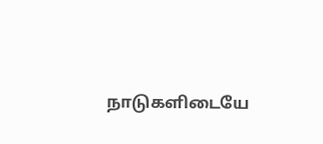நாடுகளிடையே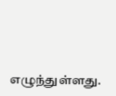எழுந்துள்ளது.